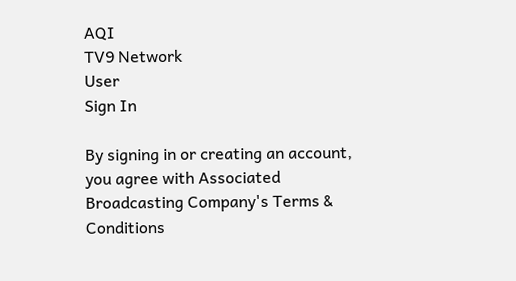AQI
TV9 Network
User
Sign In

By signing in or creating an account, you agree with Associated Broadcasting Company's Terms & Conditions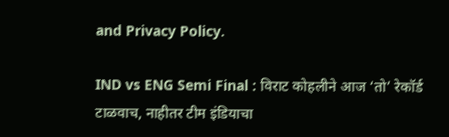and Privacy Policy.

IND vs ENG Semi Final : विराट कोहलीने आज ‘तो’ रेकॉर्ड टाळवाच, नाहीतर टीम इंडियाचा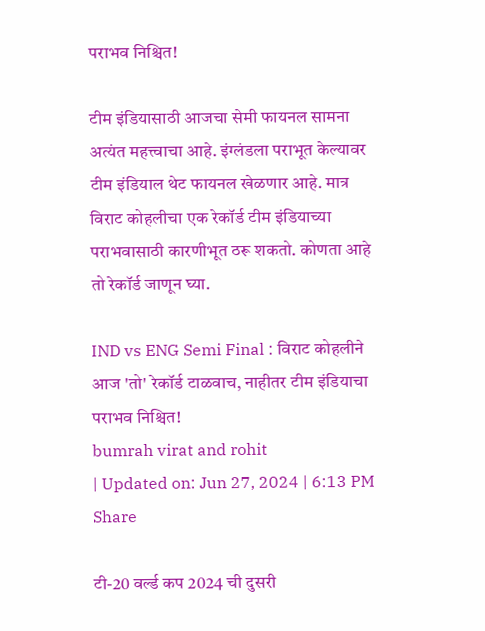पराभव निश्चित!

टीम इंडियासाठी आजचा सेमी फायनल सामना अत्यंत महत्त्वाचा आहे. इंग्लंडला पराभूत केल्यावर टीम इंडियाल थेट फायनल खेळणार आहे. मात्र विराट कोहलीचा एक रेकॉर्ड टीम इंडियाच्या पराभवासाठी कारणीभूत ठरू शकतो. कोणता आहे तो रेकॉर्ड जाणून घ्या.

IND vs ENG Semi Final : विराट कोहलीने आज 'तो' रेकॉर्ड टाळवाच, नाहीतर टीम इंडियाचा पराभव निश्चित!
bumrah virat and rohit
| Updated on: Jun 27, 2024 | 6:13 PM
Share

टी-20 वर्ल्ड कप 2024 ची दुसरी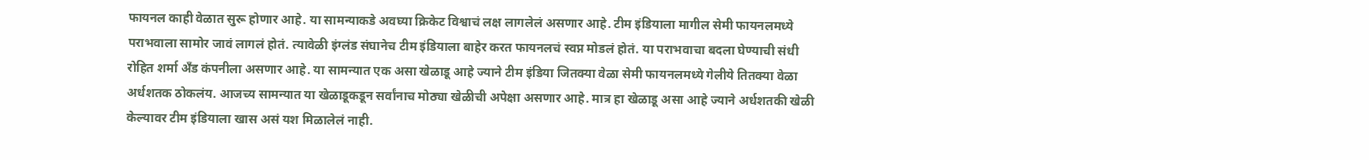फायनल काही वेळात सुरू होणार आहे. या सामन्याकडे अवघ्या क्रिकेट विश्वाचं लक्ष लागलेलं असणार आहे. टीम इंडियाला मागील सेमी फायनलमध्ये पराभवाला सामोर जावं लागलं होतं. त्यावेळी इंग्लंड संघानेच टीम इंडियाला बाहेर करत फायनलचं स्वप्न मोडलं होतं. या पराभवाचा बदला घेण्याची संधी रोहित शर्मा अँड कंपनीला असणार आहे. या सामन्यात एक असा खेळाडू आहे ज्याने टीम इंडिया जितक्या वेळा सेमी फायनलमध्ये गेलीये तितक्या वेळा अर्धशतक ठोकलंय. आजच्य सामन्यात या खेळाडूकडून सर्वांनाच मोठ्या खेळीची अपेक्षा असणार आहे. मात्र हा खेळाडू असा आहे ज्याने अर्धशतकी खेळी केल्यावर टीम इंडियाला खास असं यश मिळालेलं नाही.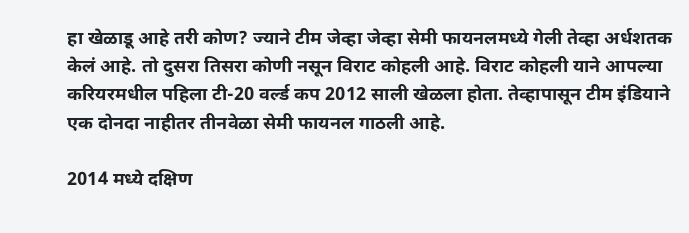हा खेळाडू आहे तरी कोण? ज्याने टीम जेव्हा जेव्हा सेमी फायनलमध्ये गेली तेव्हा अर्धशतक केलं आहे. तो दुसरा तिसरा कोणी नसून विराट कोहली आहे. विराट कोहली याने आपल्या करियरमधील पहिला टी-20 वर्ल्ड कप 2012 साली खेळला होता. तेव्हापासून टीम इंडियाने एक दोनदा नाहीतर तीनवेळा सेमी फायनल गाठली आहे.

2014 मध्ये दक्षिण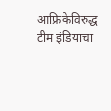आफ्रिकेविरुद्ध टीम इंडियाचा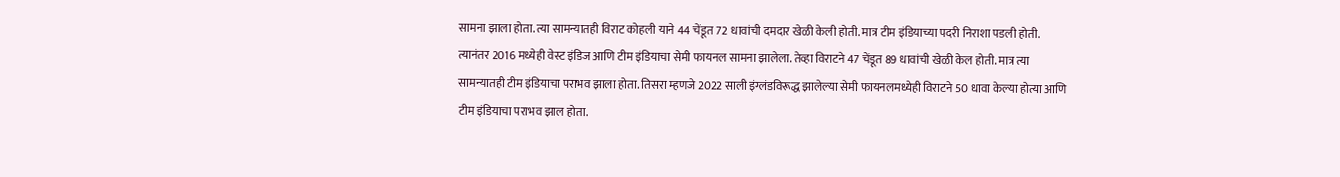सामना झाला होता. त्या सामन्यातही विराट कोहली याने 44 चेंडूत 72 धावांची दमदार खेळी केली होती. मात्र टीम इंडियाच्या पदरी निराशा पडली होती. त्यानंतर 2016 मध्येही वेस्ट इंडिज आणि टीम इंडियाचा सेमी फायनल सामना झालेला. तेव्हा विराटने 47 चेंडूत 89 धावांची खेळी केल होती. मात्र त्या सामन्यातही टीम इंडियाचा पराभव झाला होता. तिसरा म्हणजे 2022 साली इंग्लंडविरूद्ध झालेल्या सेमी फायनलमध्येही विराटने 50 धावा केल्या होत्या आणि टीम इंडियाचा पराभव झाल होता.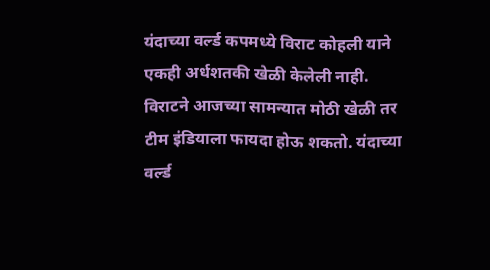यंदाच्या वर्ल्ड कपमध्ये विराट कोहली याने एकही अर्धशतकी खेळी केलेली नाही. विराटने आजच्या सामन्यात मोठी खेळी तर टीम इंडियाला फायदा होऊ शकतो. यंदाच्या वर्ल्ड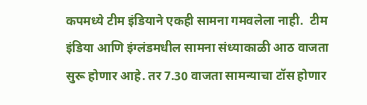कपमध्ये टीम इंडियाने एकही सामना गमवलेला नाही.  टीम इंडिया आणि इंग्लंडमधील सामना संध्याकाळी आठ वाजता सुरू होणार आहे. तर 7.30 वाजता सामन्याचा टॉस होणार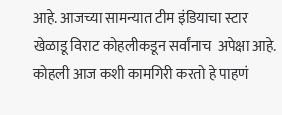आहे. आजच्या सामन्यात टीम इंडियाचा स्टार खेळाडू विराट कोहलीकडून सर्वांनाच  अपेक्षा आहे. कोहली आज कशी कामगिरी करतो हे पाहणं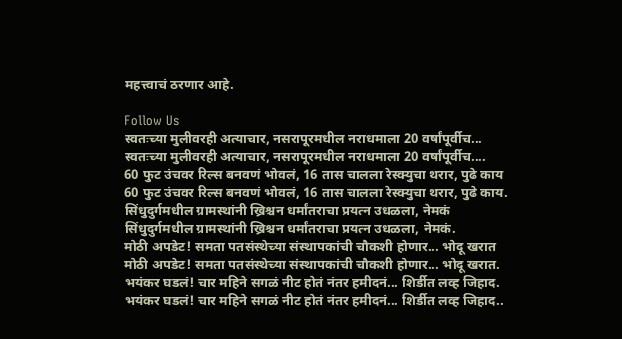महत्त्वाचं ठरणार आहे.

Follow Us
स्वतःच्या मुलीवरही अत्याचार, नसरापूरमधील नराधमाला 20 वर्षांपूर्वीच...
स्वतःच्या मुलीवरही अत्याचार, नसरापूरमधील नराधमाला 20 वर्षांपूर्वीच....
60 फुट उंचवर रिल्स बनवणं भोवलं, 16 तास चालला रेस्क्युचा थरार, पुढे काय
60 फुट उंचवर रिल्स बनवणं भोवलं, 16 तास चालला रेस्क्युचा थरार, पुढे काय.
सिंधुदुर्गमधील ग्रामस्थांनी ख्रिश्चन धर्मांतराचा प्रयत्न उधळला, नेमकं
सिंधुदुर्गमधील ग्रामस्थांनी ख्रिश्चन धर्मांतराचा प्रयत्न उधळला, नेमकं.
मोठी अपडेट! समता पतसंस्थेच्या संस्थापकांची चौकशी होणार... भोदू खरात
मोठी अपडेट! समता पतसंस्थेच्या संस्थापकांची चौकशी होणार... भोदू खरात.
भयंकर घडलं! चार महिने सगळं नीट होतं नंतर हमीदनं... शिर्डीत लव्ह जिहाद.
भयंकर घडलं! चार महिने सगळं नीट होतं नंतर हमीदनं... शिर्डीत लव्ह जिहाद..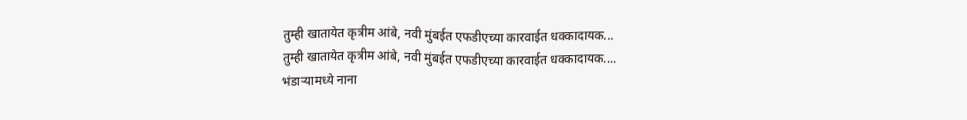तुम्ही खातायेत कृत्रीम आंबे, नवी मुंबईत एफडीएच्या कारवाईत धक्कादायक...
तुम्ही खातायेत कृत्रीम आंबे, नवी मुंबईत एफडीएच्या कारवाईत धक्कादायक....
भंडाऱ्यामध्ये नाना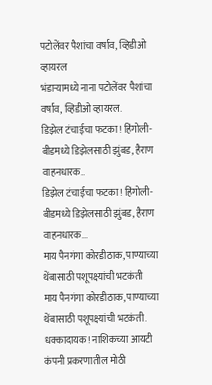पटोलेंवर पैशांचा वर्षाव, व्हिडीओ व्हायरल
भंडाऱ्यामध्ये नाना पटोलेंवर पैशांचा वर्षाव, व्हिडीओ व्हायरल.
डिझेल टंचाईचा फटका! हिंगोली-बीडमध्ये डिझेलसाठी झुंबड, हैराण वाहनधारक..
डिझेल टंचाईचा फटका! हिंगोली-बीडमध्ये डिझेलसाठी झुंबड, हैराण वाहनधारक...
माय पैनगंगा कोरडीठाक, पाण्याच्या थेंबासाठी पशूपक्ष्यांची भटकंती
माय पैनगंगा कोरडीठाक, पाण्याच्या थेंबासाठी पशूपक्ष्यांची भटकंती.
धक्कादायक! नाशिकच्या आयटी कंपनी प्रकरणातील मोठी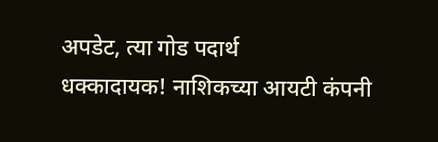अपडेट, त्या गोड पदार्थ
धक्कादायक! नाशिकच्या आयटी कंपनी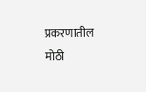प्रकरणातील मोठी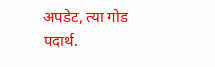अपडेट, त्या गोड पदार्थ.